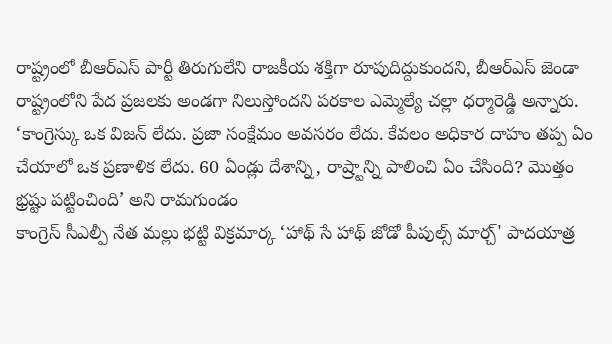రాష్ట్రంలో బీఆర్ఎస్ పార్టీ తిరుగులేని రాజకీయ శక్తిగా రూపుదిద్దుకుందని, బీఆర్ఎస్ జెండా రాష్ట్రంలోని పేద ప్రజలకు అండగా నిలుస్తోందని పరకాల ఎమ్మెల్యే చల్లా ధర్మారెడ్డి అన్నారు.
‘కాంగ్రెస్కు ఒక విజన్ లేదు. ప్రజా సంక్షేమం అవసరం లేదు. కేవలం అధికార దాహం తప్ప ఏం చేయాలో ఒక ప్రణాళిక లేదు. 60 ఏండ్లు దేశాన్ని, రాష్ర్టాన్ని పాలించి ఏం చేసింది? మొత్తం భ్రష్టు పట్టించింది’ అని రామగుండం
కాంగ్రెస్ సీఎల్పీ నేత మల్లు భట్టి విక్రమార్క ‘హాథ్ సే హాథ్ జోడో పీపుల్స్ మార్చ్' పాదయాత్ర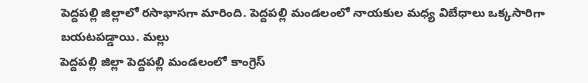పెద్దపల్లి జిల్లాలో రసాభాసగా మారింది. పెద్దపల్లి మండలంలో నాయకుల మధ్య విబేధాలు ఒక్కసారిగా బయటపడ్డాయి. మల్లు
పెద్దపల్లి జిల్లా పెద్దపల్లి మండలంలో కాంగ్రెస్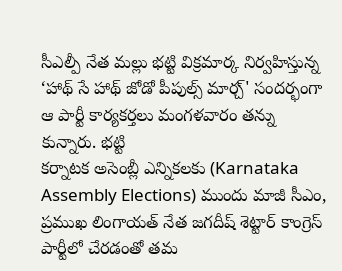సీఎల్పీ నేత మల్లు భట్టి విక్రమార్క నిర్వహిస్తున్న ‘హాథ్ సే హాథ్ జోడో పీపుల్స్ మార్చ్' సందర్భంగా ఆ పార్టీ కార్యకర్తలు మంగళవారం తన్ను కున్నారు. భట్టి
కర్నాటక అసెంబ్లీ ఎన్నికలకు (Karnataka Assembly Elections) ముందు మాజీ సీఎం, ప్రముఖ లింగాయత్ నేత జగదీష్ శెట్టార్ కాంగ్రెస్ పార్టీలో చేరడంతో తమ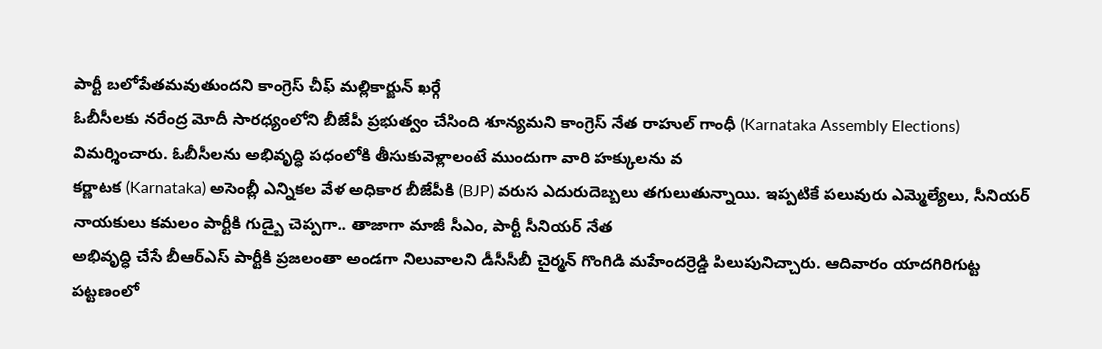పార్టీ బలోపేతమవుతుందని కాంగ్రెస్ చీఫ్ మల్లికార్జున్ ఖర్గే
ఓబీసీలకు నరేంద్ర మోదీ సారధ్యంలోని బీజేపీ ప్రభుత్వం చేసింది శూన్యమని కాంగ్రెస్ నేత రాహుల్ గాంధీ (Karnataka Assembly Elections) విమర్శించారు. ఓబీసీలను అభివృద్ధి పధంలోకి తీసుకువెళ్లాలంటే ముందుగా వారి హక్కులను వ
కర్ణాటక (Karnataka) అసెంబ్లీ ఎన్నికల వేళ అధికార బీజేపీకి (BJP) వరుస ఎదురుదెబ్బలు తగులుతున్నాయి. ఇప్పటికే పలువురు ఎమ్మెల్యేలు, సీనియర్ నాయకులు కమలం పార్టీకి గుడ్బై చెప్పగా.. తాజాగా మాజీ సీఎం, పార్టీ సీనియర్ నేత
అభివృద్ధి చేసే బీఆర్ఎస్ పార్టీకి ప్రజలంతా అండగా నిలువాలని డీసీసీబీ చైర్మన్ గొంగిడి మహేందర్రెడ్డి పిలుపునిచ్చారు. ఆదివారం యాదగిరిగుట్ట పట్టణంలో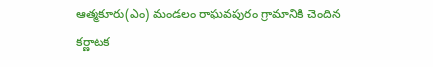ఆత్మకూరు(ఎం) మండలం రాఘవపురం గ్రామానికి చెందిన
కర్ణాటక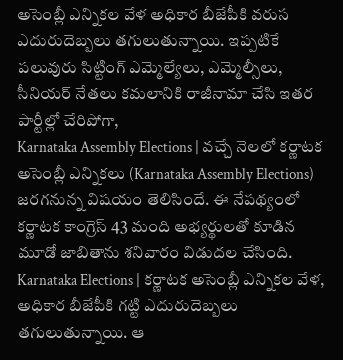అసెంబ్లీ ఎన్నికల వేళ అధికార బీజేపీకి వరుస ఎదురుదెబ్బలు తగులుతున్నాయి. ఇప్పటికే పలువురు సిట్టింగ్ ఎమ్మెల్యేలు, ఎమ్మెల్సీలు, సీనియర్ నేతలు కమలానికి రాజీనామా చేసి ఇతర పార్టీల్లో చేరిపోగా,
Karnataka Assembly Elections | వచ్చే నెలలో కర్ణాటక అసెంబ్లీ ఎన్నికలు (Karnataka Assembly Elections) జరగనున్న విషయం తెలిసిందే. ఈ నేపథ్యంలో కర్ణాటక కాంగ్రెస్ 43 మంది అభ్యర్థులతో కూడిన మూడో జాబితాను శనివారం విడుదల చేసింది.
Karnataka Elections | కర్ణాటక అసెంబ్లీ ఎన్నికల వేళ, అధికార బీజేపీకి గట్టి ఎదురుదెబ్బలు తగులుతున్నాయి. ఆ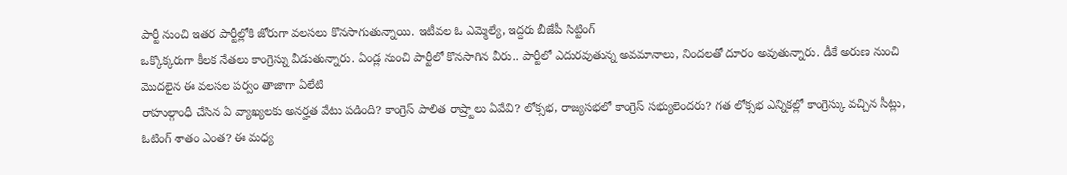పార్టీ నుంచి ఇతర పార్టీల్లోకి జోరుగా వలసలు కొనసాగుతున్నాయి. ఇటీవల ఓ ఎమ్మెల్యే, ఇద్దరు బీజేపీ సిట్టింగ్
ఒక్కొక్కరుగా కీలక నేతలు కాంగ్రెస్ను వీడుతున్నారు. ఏండ్ల నుంచి పార్టీలో కొనసాగిన వీరు.. పార్టీలో ఎదురవుతున్న అవమానాలు, నిందలతో దూరం అవుతున్నారు. డీకే అరుణ నుంచి మొదలైన ఈ వలసల పర్వం తాజాగా ఏలేటి
రాహుల్గాంధీ చేసిన ఏ వ్యాఖ్యలకు అనర్హత వేటు పడింది? కాంగ్రెస్ పాలిత రాష్ర్టాలు ఏవేవి? లోక్సభ, రాజ్యసభలో కాంగ్రెస్ సభ్యులెందరు? గత లోక్సభ ఎన్నికల్లో కాంగ్రెస్కు వచ్చిన సీట్లు, ఓటింగ్ శాతం ఎంత? ఈ మధ్య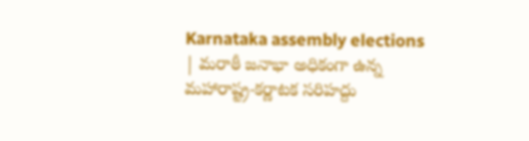Karnataka assembly elections | మరాఠీ జనాభా అధికంగా ఉన్న మహారాష్ట్ర-కర్ణాటక సరిహద్దు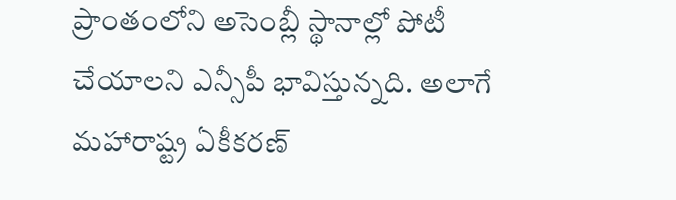ప్రాంతంలోని అసెంబ్లీ స్థానాల్లో పోటీ చేయాలని ఎన్సీపీ భావిస్తున్నది. అలాగే మహారాష్ట్ర ఏకీకరణ్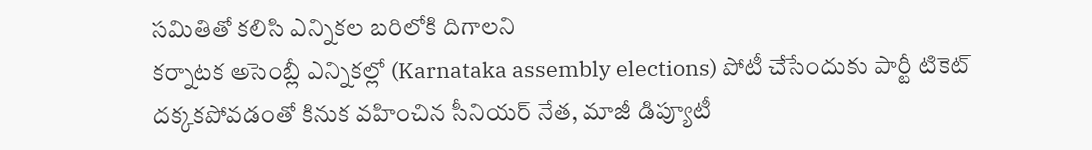సమితితో కలిసి ఎన్నికల బరిలోకి దిగాలని
కర్నాటక అసెంబ్లీ ఎన్నికల్లో (Karnataka assembly elections) పోటీ చేసేందుకు పార్టీ టికెట్ దక్కకపోవడంతో కినుక వహించిన సీనియర్ నేత, మాజీ డిప్యూటీ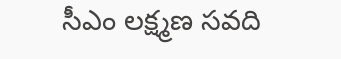సీఎం లక్ష్మణ సవది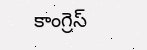కాంగ్రెస్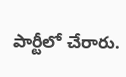పార్టీలో చేరారు.